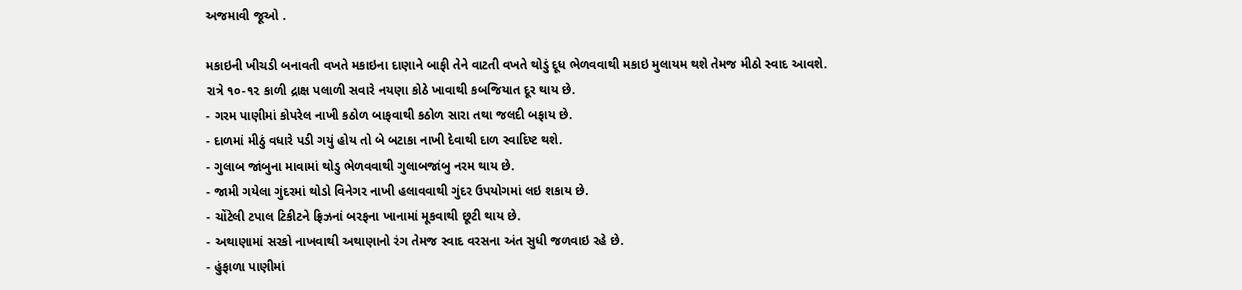અજમાવી જૂઓ .

મકાઇની ખીચડી બનાવતી વખતે મકાઇના દાણાને બાફી તેને વાટતી વખતે થોડું દૂધ ભેળવવાથી મકાઇ મુલાયમ થશે તેમજ મીઠો સ્વાદ આવશે.
રાત્રે ૧૦-૧૨ કાળી દ્રાક્ષ પલાળી સવારે નયણા કોઠે ખાવાથી કબજિયાત દૂર થાય છે.
- ગરમ પાણીમાં કોપરેલ નાખી કઠોળ બાફવાથી કઠોળ સારા તથા જલદી બફાય છે.
- દાળમાં મીઠું વધારે પડી ગયું હોય તો બે બટાકા નાખી દેવાથી દાળ સ્વાદિષ્ટ થશે.
- ગુલાબ જાંબુના માવામાં થોડુ ભેળવવાથી ગુલાબજાંબુ નરમ થાય છે.
- જામી ગયેલા ગુંદરમાં થોડો વિનેગર નાખી હલાવવાથી ગુંદર ઉપયોગમાં લઇ શકાય છે.
- ચોંટેલી ટપાલ ટિકીટને ફ્રિઝનાં બરફના ખાનામાં મૂકવાથી છૂટી થાય છે.
- અથાણામાં સરકો નાખવાથી અથાણાનો રંગ તેમજ સ્વાદ વરસના અંત સુધી જળવાઇ રહે છે.
- હુંફાળા પાણીમાં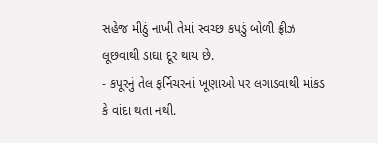સહેજ મીઠું નાખી તેમાં સ્વચ્છ કપડું બોળી ફ્રીઝ લૂછવાથી ડાઘા દૂર થાય છે.
- કપૂરનું તેલ ફર્નિચરનાં ખૂણાઓ પર લગાડવાથી માંકડ કે વાંદા થતા નથી.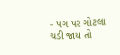- પગ પર ગોટલા ચડી જાય તો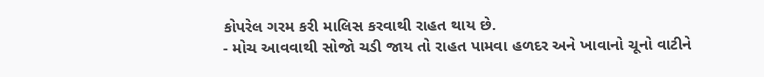કોપરેલ ગરમ કરી માલિસ કરવાથી રાહત થાય છે.
- મોચ આવવાથી સોજો ચડી જાય તો રાહત પામવા હળદર અને ખાવાનો ચૂનો વાટીને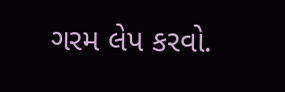ગરમ લેપ કરવો.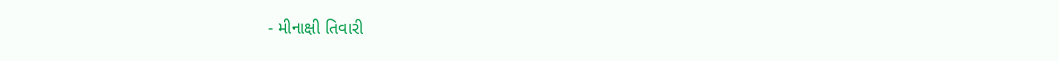- મીનાક્ષી તિવારી